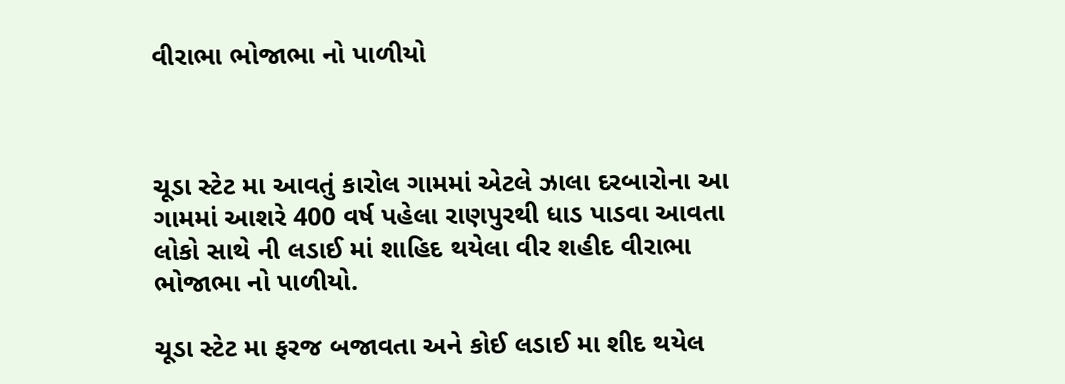વીરાભા ભોજાભા નો પાળીયો



ચૂડા સ્ટેટ મા આવતું કારોલ ગામમાં એટલે ઝાલા દરબારોના આ ગામમાં આશરે 400 વર્ષ પહેલા રાણપુરથી ધાડ પાડવા આવતા લોકો સાથે ની લડાઈ માં શાહિદ થયેલા વીર શહીદ વીરાભા ભોજાભા નો પાળીયો.

ચૂડા સ્ટેટ મા ફરજ બજાવતા અને કોઈ લડાઈ મા શીદ થયેલ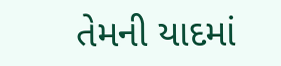તેમની યાદમાં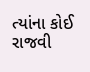ત્યાંના કોઈ રાજવી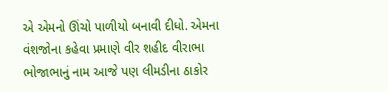એ એમનો ઊંચો પાળીયો બનાવી દીધો. એમના વંશજોના કહેવા પ્રમાણે વીર શહીદ વીરાભા ભોજાભાનું નામ આજે પણ લીમડીના ઠાકોર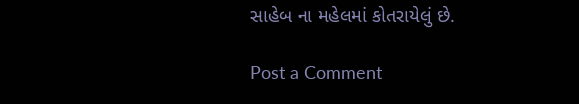સાહેબ ના મહેલમાં કોતરાયેલું છે.

Post a Comment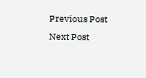Previous Post Next Post